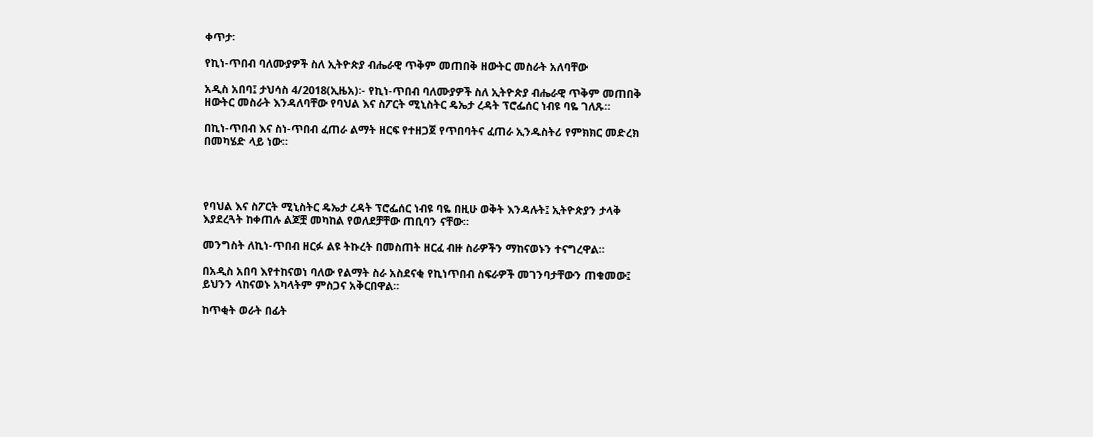ቀጥታ፡

የኪነ-ጥበብ ባለሙያዎች ስለ ኢትዮጵያ ብሔራዊ ጥቅም መጠበቅ ዘውትር መስራት አለባቸው

አዲስ አበባ፤ ታህሳስ 4/2018(ኢዜአ)፡- የኪነ-ጥበብ ባለሙያዎች ስለ ኢትዮጵያ ብሔራዊ ጥቅም መጠበቅ ዘውትር መስራት እንዳለባቸው የባህል እና ስፖርት ሚኒስትር ዴኤታ ረዳት ፕሮፌሰር ነብዩ ባዬ ገለጹ።

በኪነ-ጥበብ እና ስነ-ጥበብ ፈጠራ ልማት ዘርፍ የተዘጋጀ የጥበባትና ፈጠራ ኢንዱስትሪ የምክክር መድረክ በመካሄድ ላይ ነው።




የባህል እና ስፖርት ሚኒስትር ዴኤታ ረዳት ፕሮፌሰር ነብዩ ባዬ በዚሁ ወቅት እንዳሉት፤ ኢትዮጵያን ታላቅ እያደረጓት ከቀጠሉ ልጆቿ መካከል የወለደቻቸው ጠቢባን ናቸው።

መንግስት ለኪነ-ጥበብ ዘርፉ ልዩ ትኩረት በመስጠት ዘርፈ ብዙ ስራዎችን ማከናወኑን ተናግረዋል።

በአዲስ አበባ እየተከናወነ ባለው የልማት ስራ አስደናቂ የኪነጥበብ ስፍራዎች መገንባታቸውን ጠቁመው፤ ይህንን ላከናወኑ አካላትም ምስጋና አቅርበዋል።

ከጥቂት ወራት በፊት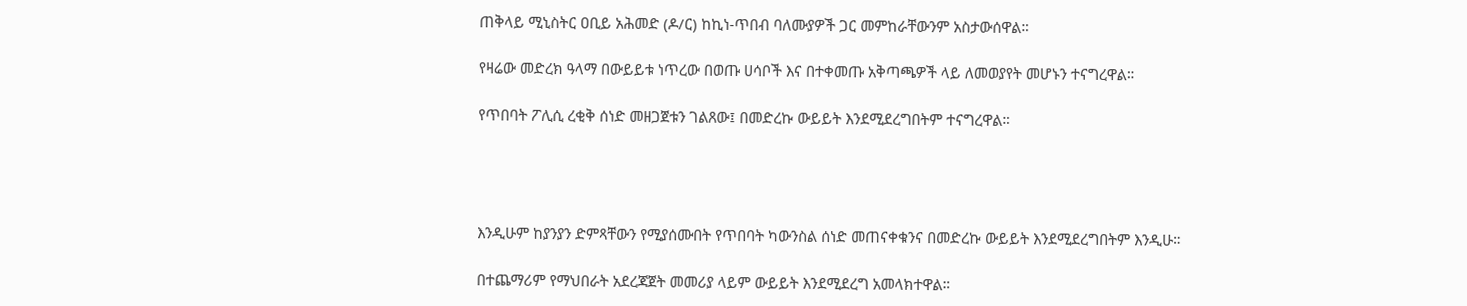ጠቅላይ ሚኒስትር ዐቢይ አሕመድ (ዶ/ር) ከኪነ-ጥበብ ባለሙያዎች ጋር መምከራቸውንም አስታውሰዋል።

የዛሬው መድረክ ዓላማ በውይይቱ ነጥረው በወጡ ሀሳቦች እና በተቀመጡ አቅጣጫዎች ላይ ለመወያየት መሆኑን ተናግረዋል።

የጥበባት ፖሊሲ ረቂቅ ሰነድ መዘጋጀቱን ገልጸው፤ በመድረኩ ውይይት እንደሚደረግበትም ተናግረዋል።




እንዲሁም ከያንያን ድምጻቸውን የሚያሰሙበት የጥበባት ካውንስል ሰነድ መጠናቀቁንና በመድረኩ ውይይት እንደሚደረግበትም እንዲሁ።

በተጨማሪም የማህበራት አደረጃጀት መመሪያ ላይም ውይይት እንደሚደረግ አመላክተዋል።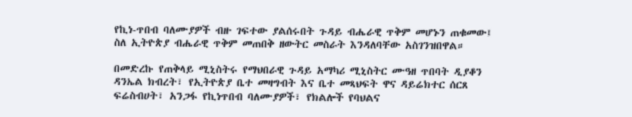የኪነ-ጥበብ ባለሙያዎች ብዙ ገፍተው ያልሰሩበት ጉዳይ ብሔራዊ ጥቅም መሆኑን ጠቁመው፤ ስለ ኢትዮጵያ ብሔራዊ ጥቅም መጠበቅ ዘውትር መስራት እንዳለባቸው አስገንዝበዋል።

በመድረኩ የጠቅላይ ሚኒስትሩ የማህበራዊ ጉዳይ አማካሪ ሚኒስትር ሙዓዘ ጥበባት ዲያቆን ዳንኤል ክብረት፣ የኢትዮጵያ ቤተ መዛግብት እና ቤተ መጻህፍት ዋና ዳይሬክተር ሰርጸ ፍሬስብሀት፣ አንጋፋ የኪነጥበብ ባለሙያዎች፣ የክልሎች የባህልና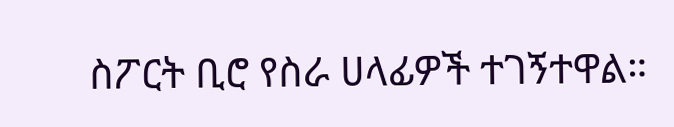ስፖርት ቢሮ የስራ ሀላፊዎች ተገኝተዋል።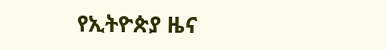የኢትዮጵያ ዜና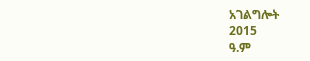አገልግሎት
2015
ዓ.ም